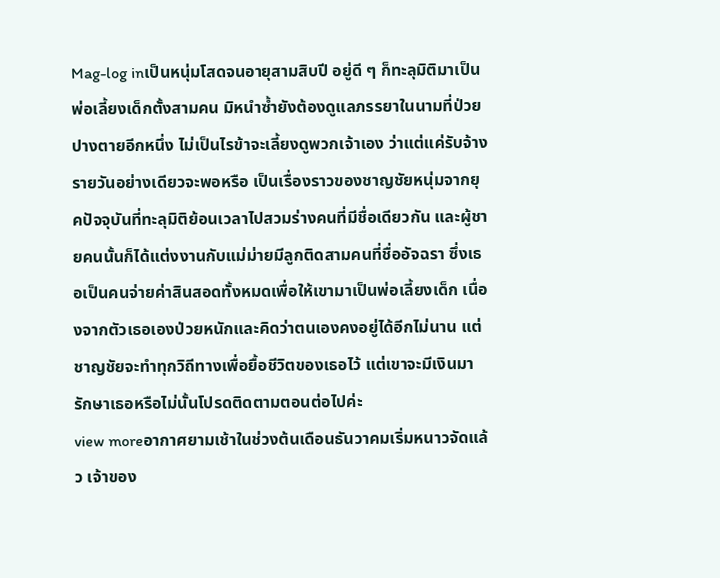Mag-log inเป็นหนุ่มโสดจนอายุสามสิบปี อยู่ดี ๆ ก็ทะลุมิติมาเป็นพ่อเลี้ยงเด็กตั้งสามคน มิหนำซ้ำยังต้องดูแลภรรยาในนามที่ป่วยปางตายอีกหนึ่ง ไม่เป็นไรข้าจะเลี้ยงดูพวกเจ้าเอง ว่าแต่แค่รับจ้างรายวันอย่างเดียวจะพอหรือ เป็นเรื่องราวของชาญชัยหนุ่มจากยุคปัจจุบันที่ทะลุมิติย้อนเวลาไปสวมร่างคนที่มีชื่อเดียวกัน และผู้ชายคนนั้นก็ได้แต่งงานกับแม่ม่ายมีลูกติดสามคนที่ชื่ออัจฉรา ซึ่งเธอเป็นคนจ่ายค่าสินสอดทั้งหมดเพื่อให้เขามาเป็นพ่อเลี้ยงเด็ก เนื่องจากตัวเธอเองป่วยหนักและคิดว่าตนเองคงอยู่ได้อีกไม่นาน แต่ชาญชัยจะทำทุกวิถีทางเพื่อยื้อชีวิตของเธอไว้ แต่เขาจะมีเงินมารักษาเธอหรือไม่นั้นโปรดติดตามตอนต่อไปค่ะ
view moreอากาศยามเช้าในช่วงต้นเดือนธันวาคมเริ่มหนาวจัดแล้ว เจ้าของ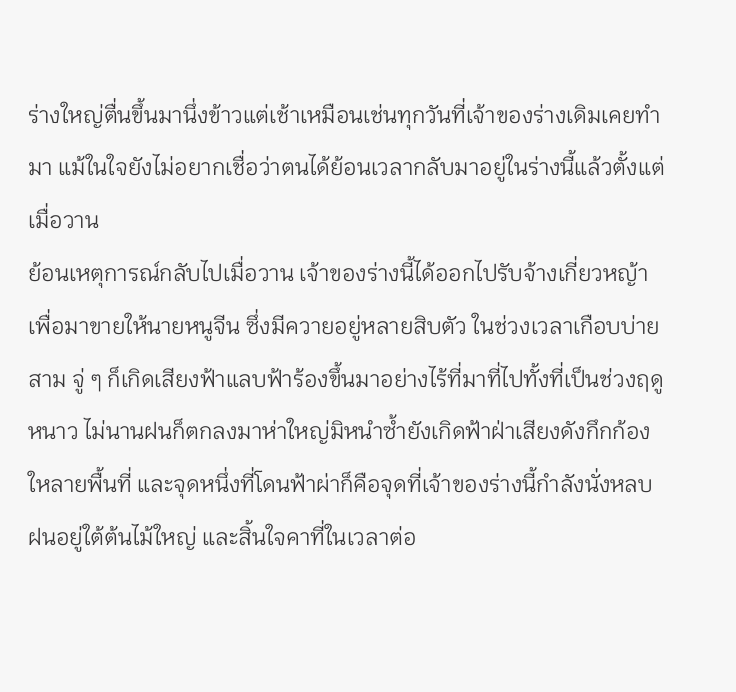ร่างใหญ่ตื่นขึ้นมานึ่งข้าวแต่เช้าเหมือนเช่นทุกวันที่เจ้าของร่างเดิมเคยทำมา แม้ในใจยังไม่อยากเชื่อว่าตนได้ย้อนเวลากลับมาอยู่ในร่างนี้แล้วตั้งแต่เมื่อวาน
ย้อนเหตุการณ์กลับไปเมื่อวาน เจ้าของร่างนี้ได้ออกไปรับจ้างเกี่ยวหญ้าเพื่อมาขายให้นายหนูจีน ซึ่งมีควายอยู่หลายสิบตัว ในช่วงเวลาเกือบบ่ายสาม จู่ ๆ ก็เกิดเสียงฟ้าแลบฟ้าร้องขึ้นมาอย่างไร้ที่มาที่ไปทั้งที่เป็นช่วงฤดูหนาว ไม่นานฝนก็ตกลงมาห่าใหญ่มิหนำซ้ำยังเกิดฟ้าฝ่าเสียงดังกึกก้องใหลายพื้นที่ และจุดหนึ่งที่โดนฟ้าผ่าก็คือจุดที่เจ้าของร่างนี้กำลังนั่งหลบฝนอยู่ใต้ต้นไม้ใหญ่ และสิ้นใจคาที่ในเวลาต่อ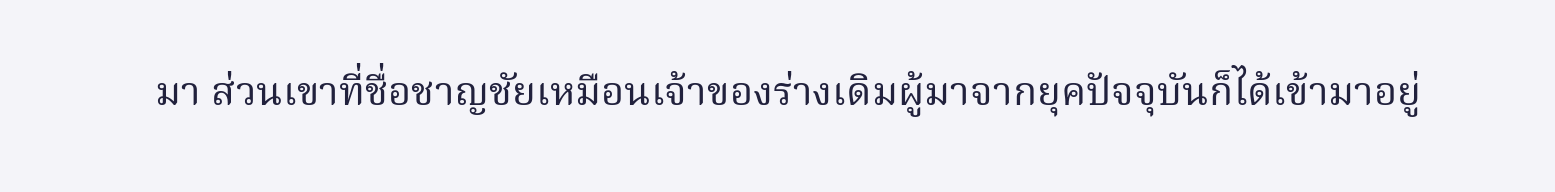มา ส่วนเขาที่ชื่อชาญชัยเหมือนเจ้าของร่างเดิมผู้มาจากยุคปัจจุบันก็ได้เข้ามาอยู่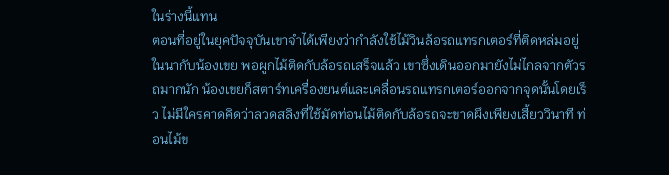ในร่างนี้แทน
ตอนที่อยู่ในยุคปัจจุบันเขาจำได้เพียงว่ากำลังใช้ไม้วินล้อรถแทรกเตอร์ที่ติดหล่มอยู่ในนากับน้องเขย พอผูกไม้ติดกับล้อรถเสร็จแล้ว เขาซึ่งเดินออกมายังไม่ไกลจากตัวรถมากนัก น้องเขยก็สตาร์ทเครื่องยนต์และเคลื่อนรถแทรกเตอร์ออกจากจุดนั้นโดยเร็ว ไม่มีใครคาดคิดว่าลวดสลิงที่ใช้มัดท่อนไม้ติดกับล้อรถจะขาดผึงเพียงเสี้ยววินาที ท่อนไม้ข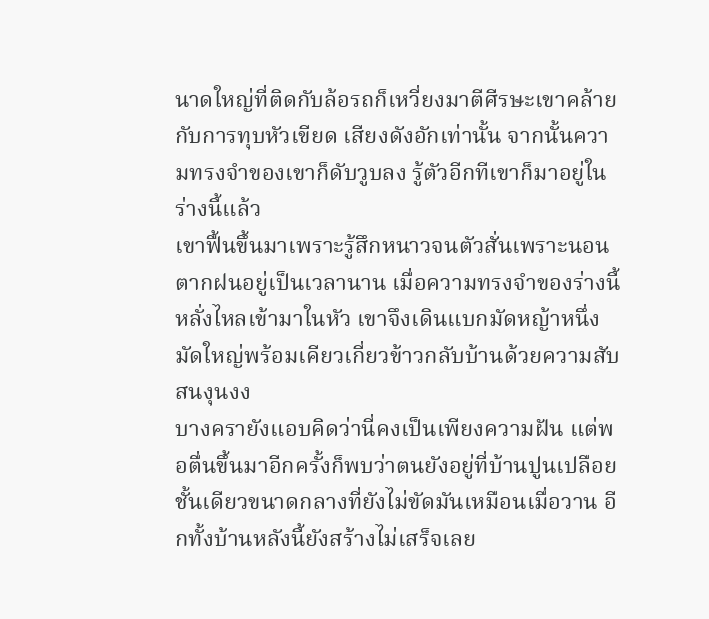นาดใหญ่ที่ติดกับล้อรถก็เหวี่ยงมาตีศีรษะเขาคล้ายกับการทุบหัวเขียด เสียงดังอักเท่านั้น จากนั้นความทรงจำของเขาก็ดับวูบลง รู้ตัวอีกทีเขาก็มาอยู่ในร่างนี้แล้ว
เขาฟื้นขึ้นมาเพราะรู้สึกหนาวจนตัวสั่นเพราะนอนตากฝนอยู่เป็นเวลานาน เมื่อความทรงจำของร่างนี้หลั่งไหลเข้ามาในหัว เขาจึงเดินแบกมัดหญ้าหนึ่งมัดใหญ่พร้อมเคียวเกี่ยวข้าวกลับบ้านด้วยความสับสนงุนงง
บางครายังแอบคิดว่านี่คงเป็นเพียงความฝัน แต่พอตื่นขึ้นมาอีกครั้งก็พบว่าตนยังอยู่ที่บ้านปูนเปลือยชั้นเดียวขนาดกลางที่ยังไม่ขัดมันเหมือนเมื่อวาน อีกทั้งบ้านหลังนี้ยังสร้างไม่เสร็จเลย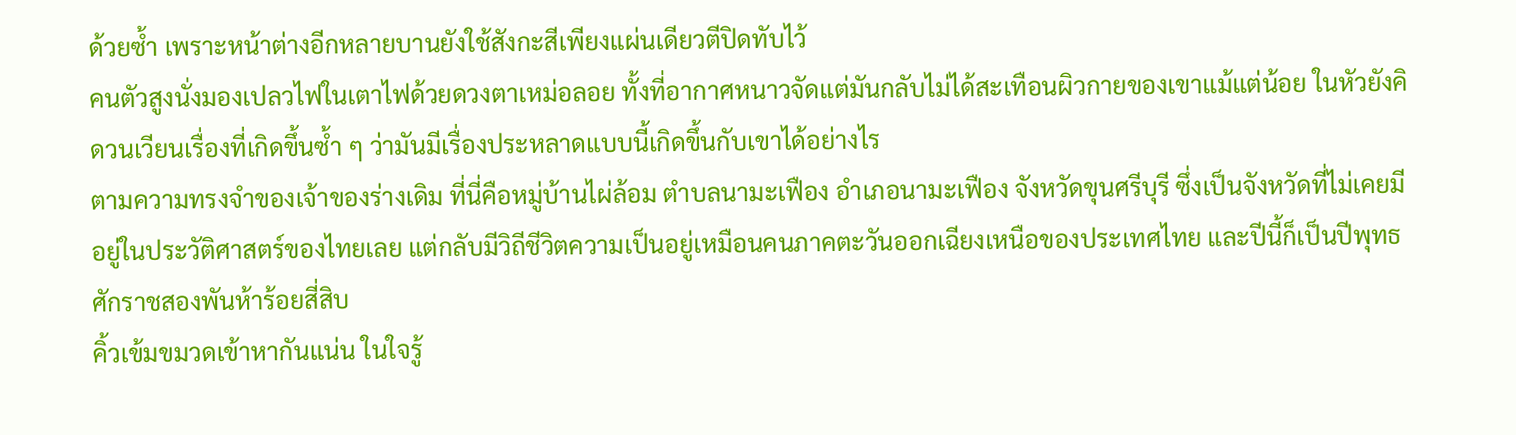ด้วยซ้ำ เพราะหน้าต่างอีกหลายบานยังใช้สังกะสีเพียงแผ่นเดียวตีปิดทับไว้
คนตัวสูงนั่งมองเปลวไฟในเตาไฟด้วยดวงตาเหม่อลอย ทั้งที่อากาศหนาวจัดแต่มันกลับไม่ได้สะเทือนผิวกายของเขาแม้แต่น้อย ในหัวยังคิดวนเวียนเรื่องที่เกิดขึ้นซ้ำ ๆ ว่ามันมีเรื่องประหลาดแบบนี้เกิดขึ้นกับเขาได้อย่างไร
ตามความทรงจำของเจ้าของร่างเดิม ที่นี่คือหมู่บ้านไผ่ล้อม ตำบลนามะเฟือง อำเภอนามะเฟือง จังหวัดขุนศรีบุรี ซึ่งเป็นจังหวัดที่ไม่เคยมีอยู่ในประวัติศาสตร์ของไทยเลย แต่กลับมีวิถีชีวิตความเป็นอยู่เหมือนคนภาคตะวันออกเฉียงเหนือของประเทศไทย และปีนี้ก็เป็นปีพุทธศักราชสองพันห้าร้อยสี่สิบ
คิ้วเข้มขมวดเข้าหากันแน่น ในใจรู้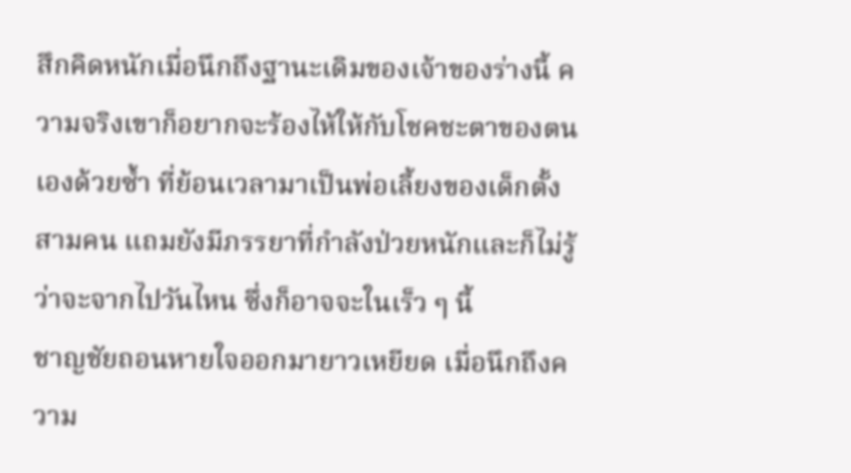สึกคิดหนักเมื่อนึกถึงฐานะเดิมของเจ้าของร่างนี้ ความจริงเขาก็อยากจะร้องไห้ให้กับโชคชะตาของตนเองด้วยซ้ำ ที่ย้อนเวลามาเป็นพ่อเลี้ยงของเด็กตั้งสามคน แถมยังมีภรรยาที่กำลังป่วยหนักและก็ไม่รู้ว่าจะจากไปวันไหน ซึ่งก็อาจจะในเร็ว ๆ นี้
ชาญชัยถอนหายใจออกมายาวเหยียด เมื่อนึกถึงความ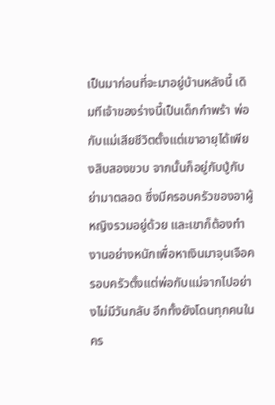เป็นมาก่อนที่จะมาอยู่บ้านหลังนี้ เดิมทีเจ้าของร่างนี้เป็นเด็กกำพร้า พ่อกับแม่เสียชีวิตตั้งแต่เขาอายุได้เพียงสิบสองขวบ จากนั้นก็อยู่กับปู่กับย่ามาตลอด ซึ่งมีครอบครัวของอาผู้หญิงรวมอยู่ด้วย และเขาก็ต้องทำงานอย่างหนักเพื่อหาเงินมาจุนเจือครอบครัวตั้งแต่พ่อกับแม่จากไปอย่างไม่มีวันกลับ อีกทั้งยังโดนทุกคนในคร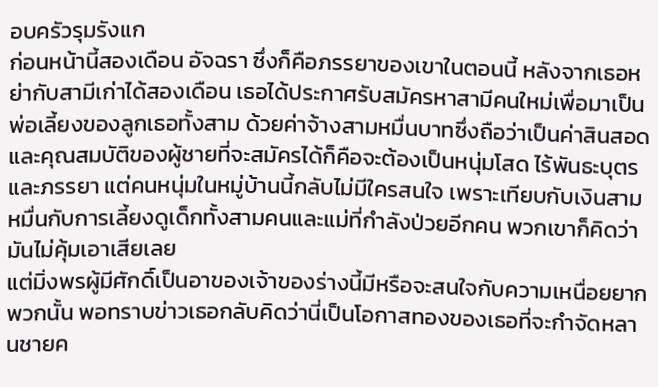อบครัวรุมรังแก
ก่อนหน้านี้สองเดือน อัจฉรา ซึ่งก็คือภรรยาของเขาในตอนนี้ หลังจากเธอหย่ากับสามีเก่าได้สองเดือน เธอได้ประกาศรับสมัครหาสามีคนใหม่เพื่อมาเป็นพ่อเลี้ยงของลูกเธอทั้งสาม ด้วยค่าจ้างสามหมื่นบาทซึ่งถือว่าเป็นค่าสินสอด และคุณสมบัติของผู้ชายที่จะสมัครได้ก็คือจะต้องเป็นหนุ่มโสด ไร้พันธะบุตรและภรรยา แต่คนหนุ่มในหมู่บ้านนี้กลับไม่มีใครสนใจ เพราะเทียบกับเงินสามหมื่นกับการเลี้ยงดูเด็กทั้งสามคนและแม่ที่กำลังป่วยอีกคน พวกเขาก็คิดว่ามันไม่คุ้มเอาเสียเลย
แต่มิ่งพรผู้มีศักดิ์เป็นอาของเจ้าของร่างนี้มีหรือจะสนใจกับความเหนื่อยยากพวกนั้น พอทราบข่าวเธอกลับคิดว่านี่เป็นโอกาสทองของเธอที่จะกำจัดหลานชายค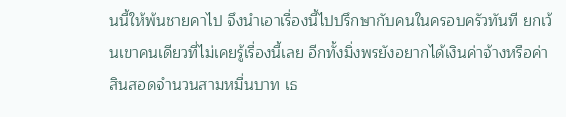นนี้ให้พ้นชายคาไป จึงนำเอาเรื่องนี้ไปปรึกษากับคนในครอบครัวทันที ยกเว้นเขาคนเดียวที่ไม่เคยรู้เรื่องนี้เลย อีกทั้งมิ่งพรยังอยากได้เงินค่าจ้างหรือค่าสินสอดจำนวนสามหมื่นบาท เธ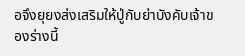อจึงยุยงส่งเสริมให้ปู่กับย่าบังคับเจ้าของร่างนี้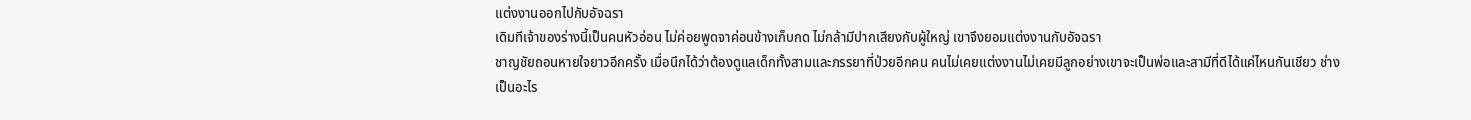แต่งงานออกไปกับอัจฉรา
เดิมทีเจ้าของร่างนี้เป็นคนหัวอ่อน ไม่ค่อยพูดจาค่อนข้างเก็บกด ไม่กล้ามีปากเสียงกับผู้ใหญ่ เขาจึงยอมแต่งงานกับอัจฉรา
ชาญชัยถอนหายใจยาวอีกครั้ง เมื่อนึกได้ว่าต้องดูแลเด็กทั้งสามและภรรยาที่ป่วยอีกคน คนไม่เคยแต่งงานไม่เคยมีลูกอย่างเขาจะเป็นพ่อและสามีที่ดีได้แค่ไหนกันเชียว ช่างเป็นอะไร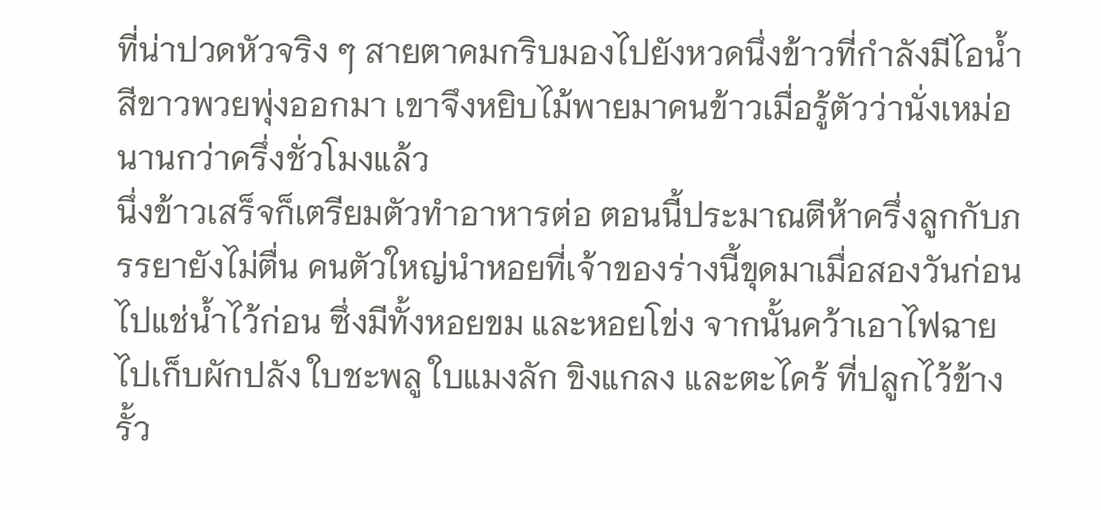ที่น่าปวดหัวจริง ๆ สายตาคมกริบมองไปยังหวดนึ่งข้าวที่กำลังมีไอน้ำสีขาวพวยพุ่งออกมา เขาจึงหยิบไม้พายมาคนข้าวเมื่อรู้ตัวว่านั่งเหม่อนานกว่าครึ่งชั่วโมงแล้ว
นึ่งข้าวเสร็จก็เตรียมตัวทำอาหารต่อ ตอนนี้ประมาณตีห้าครึ่งลูกกับภรรยายังไม่ตื่น คนตัวใหญ่นำหอยที่เจ้าของร่างนี้ขุดมาเมื่อสองวันก่อนไปแช่น้ำไว้ก่อน ซึ่งมีทั้งหอยขม และหอยโข่ง จากนั้นคว้าเอาไฟฉายไปเก็บผักปลัง ใบชะพลู ใบแมงลัก ขิงแกลง และตะไคร้ ที่ปลูกไว้ข้างรั้ว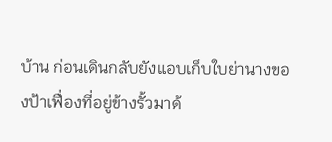บ้าน ก่อนเดินกลับยังแอบเก็บใบย่านางของป้าเฟื่องที่อยู่ข้างรั้วมาด้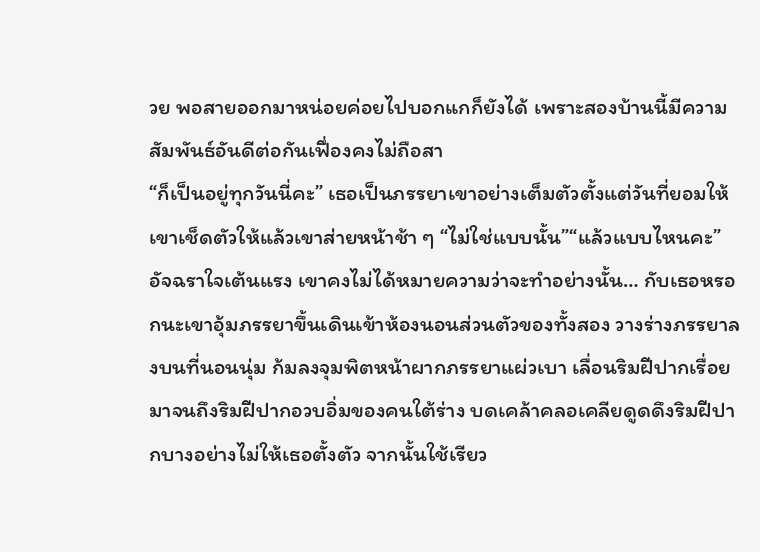วย พอสายออกมาหน่อยค่อยไปบอกแกก็ยังได้ เพราะสองบ้านนี้มีความสัมพันธ์อันดีต่อกันเฟื่องคงไม่ถือสา
“ก็เป็นอยู่ทุกวันนี่คะ” เธอเป็นภรรยาเขาอย่างเต็มตัวตั้งแต่วันที่ยอมให้เขาเช็ดตัวให้แล้วเขาส่ายหน้าช้า ๆ “ไม่ใช่แบบนั้น”“แล้วแบบไหนคะ” อัจฉราใจเต้นแรง เขาคงไม่ได้หมายความว่าจะทำอย่างนั้น… กับเธอหรอกนะเขาอุ้มภรรยาขึ้นเดินเข้าห้องนอนส่วนตัวของทั้งสอง วางร่างภรรยาลงบนที่นอนนุ่ม ก้มลงจุมพิตหน้าผากภรรยาแผ่วเบา เลื่อนริมฝีปากเรื่อยมาจนถึงริมฝีปากอวบอิ่มของคนใต้ร่าง บดเคล้าคลอเคลียดูดดึงริมฝีปากบางอย่างไม่ให้เธอตั้งตัว จากนั้นใช้เรียว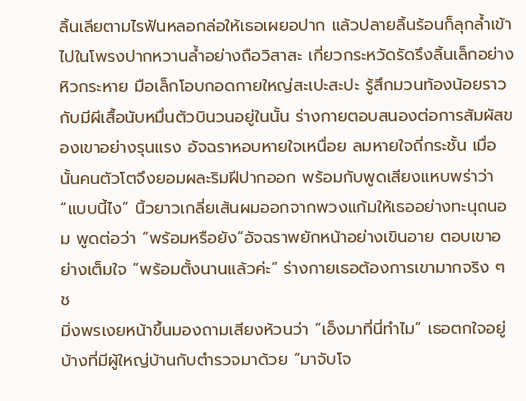ลิ้นเลียตามไรฟันหลอกล่อให้เธอเผยอปาก แล้วปลายลิ้นร้อนก็ลุกล้ำเข้าไปในโพรงปากหวานล้ำอย่างถือวิสาสะ เกี่ยวกระหวัดรัดรึงลิ้นเล็กอย่างหิวกระหาย มือเล็กโอบกอดกายใหญ่สะเปะสะปะ รู้สึกมวนท้องน้อยราวกับมีผีเสื้อนับหมื่นตัวบินวนอยู่ในนั้น ร่างกายตอบสนองต่อการสัมผัสของเขาอย่างรุนแรง อัจฉราหอบหายใจเหนื่อย ลมหายใจถี่กระชั้น เมื่อนั้นคนตัวโตจึงยอมผละริมฝีปากออก พร้อมกับพูดเสียงแหบพร่าว่า “แบบนี้ไง” นิ้วยาวเกลี่ยเส้นผมออกจากพวงแก้มให้เธออย่างทะนุถนอม พูดต่อว่า “พร้อมหรือยัง”อัจฉราพยักหน้าอย่างเขินอาย ตอบเขาอย่างเต็มใจ “พร้อมตั้งนานแล้วค่ะ” ร่างกายเธอต้องการเขามากจริง ๆ ช
มิ่งพรเงยหน้าขึ้นมองถามเสียงห้วนว่า “เอ็งมาที่นี่ทำไม” เธอตกใจอยู่บ้างที่มีผู้ใหญ่บ้านกับตำรวจมาด้วย “มาจับโจ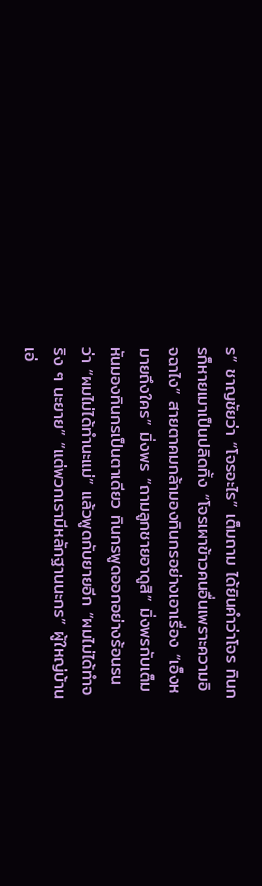ร” ชาญชัยว่า “โจรอะไร” เต็มถาม ได้ยินคำว่าโจร ทินกรก็หายเมาเป็นปลิดทิ้ง “โจรเผาข้าวคนอื่นเพราะความอิจฉาไง” สายตาคมกล้ามองทินกรอย่างเอาเรื่อง “เอ็งหมายถึงใคร” มิ่งพร “ถามลูกชายอาดูสิ” มิ่งพรกับเต็มหันมองทินกรเป็นตาเดียว ทินกรพูดออกอย่างร้อนรนว่า “ผมไม่ได้ทำนะแม่” แล้วพูดกับยายอีก “ผมไม่ได้ทำจริง ๆ นะยาย” “แต่พวกเรามีหลักฐานนะกร” ผู้ใหญ่บ้านเอ่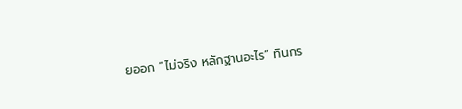ยออก “ไม่จริง หลักฐานอะไร” ทินกร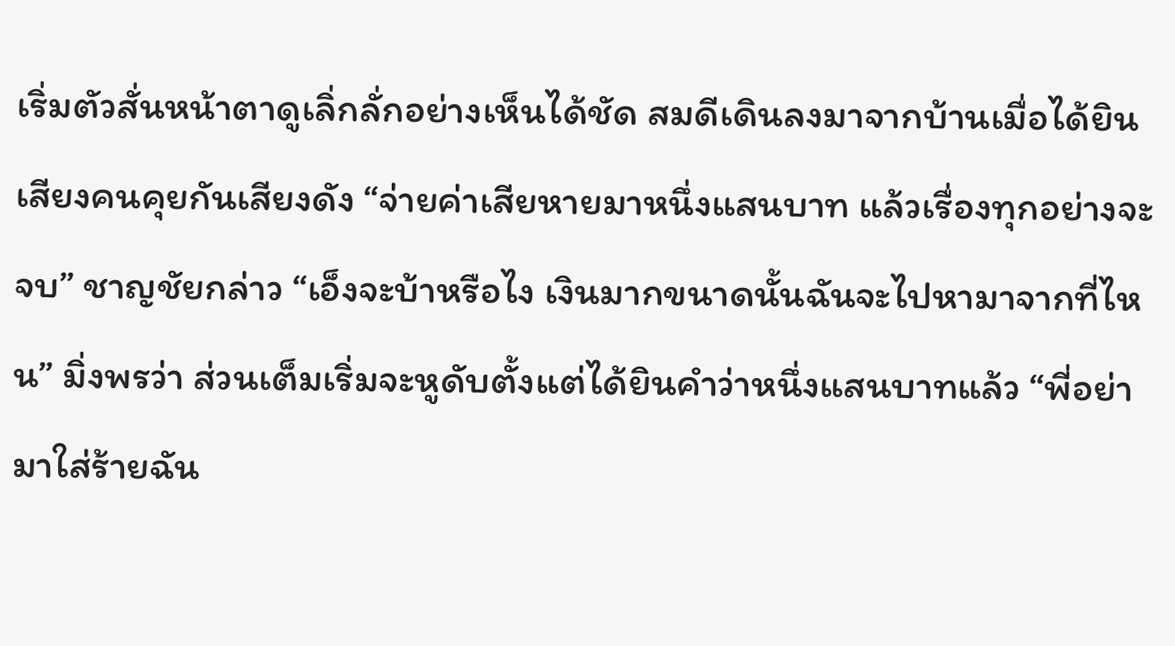เริ่มตัวสั่นหน้าตาดูเลิ่กลั่กอย่างเห็นได้ชัด สมดีเดินลงมาจากบ้านเมื่อได้ยินเสียงคนคุยกันเสียงดัง “จ่ายค่าเสียหายมาหนึ่งแสนบาท แล้วเรื่องทุกอย่างจะจบ” ชาญชัยกล่าว “เอ็งจะบ้าหรือไง เงินมากขนาดนั้นฉันจะไปหามาจากที่ไหน” มิ่งพรว่า ส่วนเต็มเริ่มจะหูดับตั้งแต่ได้ยินคำว่าหนึ่งแสนบาทแล้ว “พี่อย่ามาใส่ร้ายฉัน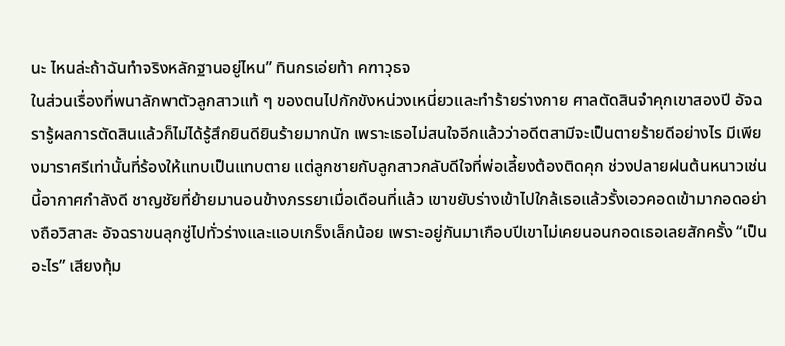นะ ไหนล่ะถ้าฉันทำจริงหลักฐานอยู่ไหน” ทินกรเอ่ยท้า คฑาวุธจ
ในส่วนเรื่องที่พนาลักพาตัวลูกสาวแท้ ๆ ของตนไปกักขังหน่วงเหนี่ยวและทำร้ายร่างกาย ศาลตัดสินจำคุกเขาสองปี อัจฉรารู้ผลการตัดสินแล้วก็ไม่ได้รู้สึกยินดียินร้ายมากนัก เพราะเธอไม่สนใจอีกแล้วว่าอดีตสามีจะเป็นตายร้ายดีอย่างไร มีเพียงมาราศรีเท่านั้นที่ร้องให้แทบเป็นแทบตาย แต่ลูกชายกับลูกสาวกลับดีใจที่พ่อเลี้ยงต้องติดคุก ช่วงปลายฝนต้นหนาวเช่นนี้อากาศกำลังดี ชาญชัยที่ย้ายมานอนข้างภรรยาเมื่อเดือนที่แล้ว เขาขยับร่างเข้าไปใกล้เธอแล้วรั้งเอวคอดเข้ามากอดอย่างถือวิสาสะ อัจฉราขนลุกซู่ไปทั่วร่างและแอบเกร็งเล็กน้อย เพราะอยู่กันมาเกือบปีเขาไม่เคยนอนกอดเธอเลยสักครั้ง “เป็นอะไร” เสียงทุ้ม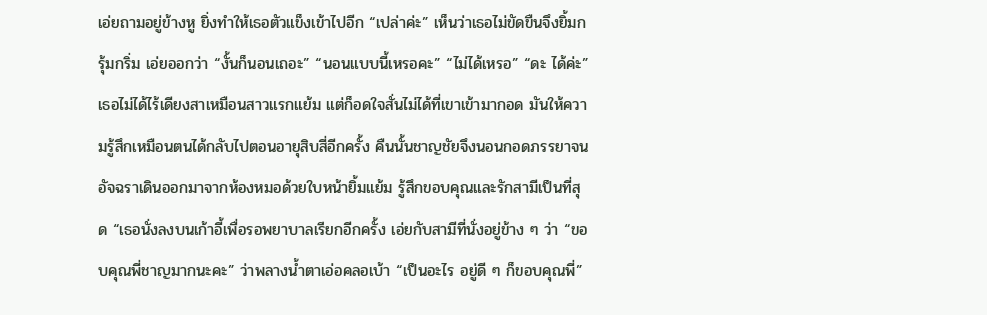เอ่ยถามอยู่ข้างหู ยิ่งทำให้เธอตัวแข็งเข้าไปอีก “เปล่าค่ะ” เห็นว่าเธอไม่ขัดขืนจึงยิ้มกรุ้มกริ่ม เอ่ยออกว่า “งั้นก็นอนเถอะ” “นอนแบบนี้เหรอคะ” “ไม่ได้เหรอ” “ดะ ได้ค่ะ” เธอไม่ได้ไร้เดียงสาเหมือนสาวแรกแย้ม แต่ก็อดใจสั่นไม่ได้ที่เขาเข้ามากอด มันให้ความรู้สึกเหมือนตนได้กลับไปตอนอายุสิบสี่อีกครั้ง คืนนั้นชาญชัยจึงนอนกอดภรรยาจน
อัจฉราเดินออกมาจากห้องหมอด้วยใบหน้ายิ้มแย้ม รู้สึกขอบคุณและรักสามีเป็นที่สุด “เธอนั่งลงบนเก้าอี้เพื่อรอพยาบาลเรียกอีกครั้ง เอ่ยกับสามีที่นั่งอยู่ข้าง ๆ ว่า “ขอบคุณพี่ชาญมากนะคะ” ว่าพลางน้ำตาเอ่อคลอเบ้า “เป็นอะไร อยู่ดี ๆ ก็ขอบคุณพี่”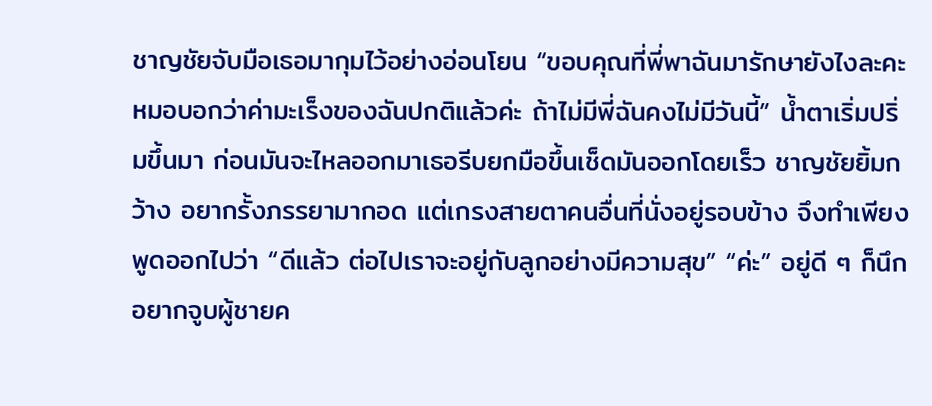ชาญชัยจับมือเธอมากุมไว้อย่างอ่อนโยน “ขอบคุณที่พี่พาฉันมารักษายังไงละคะ หมอบอกว่าค่ามะเร็งของฉันปกติแล้วค่ะ ถ้าไม่มีพี่ฉันคงไม่มีวันนี้” น้ำตาเริ่มปริ่มขึ้นมา ก่อนมันจะไหลออกมาเธอรีบยกมือขึ้นเช็ดมันออกโดยเร็ว ชาญชัยยิ้มกว้าง อยากรั้งภรรยามากอด แต่เกรงสายตาคนอื่นที่นั่งอยู่รอบข้าง จึงทำเพียงพูดออกไปว่า “ดีแล้ว ต่อไปเราจะอยู่กับลูกอย่างมีความสุข” “ค่ะ” อยู่ดี ๆ ก็นึกอยากจูบผู้ชายค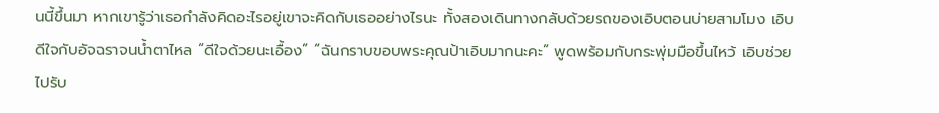นนี้ขึ้นมา หากเขารู้ว่าเธอกำลังคิดอะไรอยู่เขาจะคิดกับเธออย่างไรนะ ทั้งสองเดินทางกลับด้วยรถของเอิบตอนบ่ายสามโมง เอิบดีใจกับอัจฉราจนน้ำตาไหล “ดีใจด้วยนะเอื้อง” “ฉันกราบขอบพระคุณป้าเอิบมากนะคะ” พูดพร้อมกับกระพุ่มมือขึ้นไหว้ เอิบช่วยไปรับ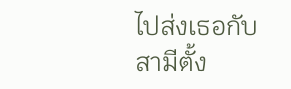ไปส่งเธอกับสามีตั้ง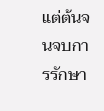แต่ต้นจนจบการรักษา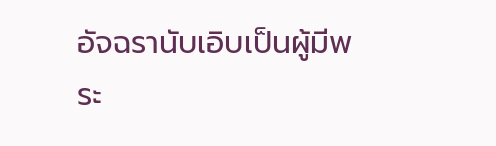อัจฉรานับเอิบเป็นผู้มีพระ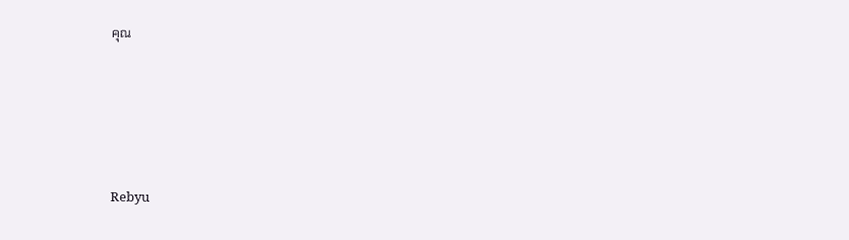คุณ






Rebyu